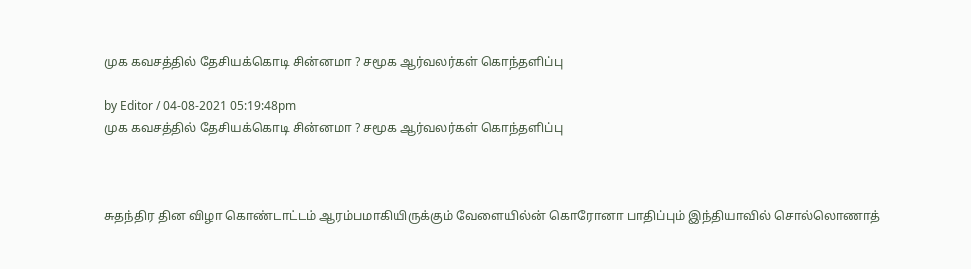முக கவசத்தில் தேசியக்கொடி சின்னமா ? சமூக ஆர்வலர்கள் கொந்தளிப்பு

by Editor / 04-08-2021 05:19:48pm
முக கவசத்தில் தேசியக்கொடி சின்னமா ? சமூக ஆர்வலர்கள் கொந்தளிப்பு



சுதந்திர தின விழா கொண்டாட்டம் ஆரம்பமாகியிருக்கும் வேளையில்ன் கொரோனா பாதிப்பும் இந்தியாவில் சொல்லொணாத்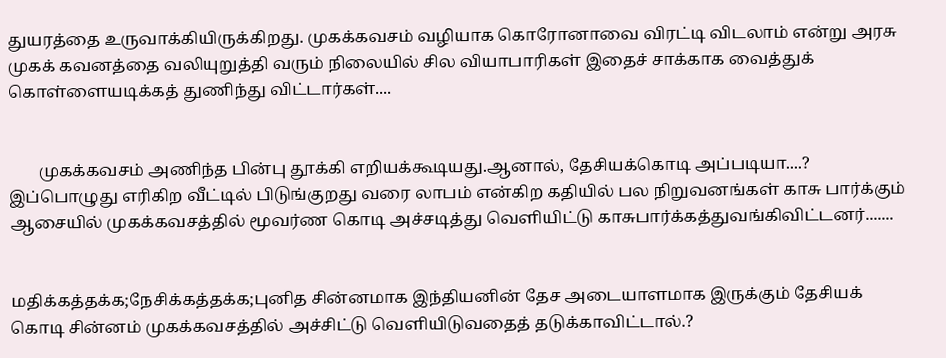துயரத்தை உருவாக்கியிருக்கிறது. முகக்கவசம் வழியாக கொரோனாவை விரட்டி விடலாம் என்று அரசு முகக் கவனத்தை வலியுறுத்தி வரும் நிலையில் சில வியாபாரிகள் இதைச் சாக்காக வைத்துக் கொள்ளையடிக்கத் துணிந்து விட்டார்கள்....


       முகக்கவசம் அணிந்த பின்பு தூக்கி எறியக்கூடியது.ஆனால், தேசியக்கொடி அப்படியா....? இப்பொழுது எரிகிற வீட்டில் பிடுங்குறது வரை லாபம் என்கிற கதியில் பல நிறுவனங்கள் காசு பார்க்கும் ஆசையில் முகக்கவசத்தில் மூவர்ண கொடி அச்சடித்து வெளியிட்டு காசுபார்க்கத்துவங்கிவிட்டனர்.......


மதிக்கத்தக்க;நேசிக்கத்தக்க;புனித சின்னமாக இந்தியனின் தேச அடையாளமாக இருக்கும் தேசியக் கொடி சின்னம் முகக்கவசத்தில் அச்சிட்டு வெளியிடுவதைத் தடுக்காவிட்டால்.?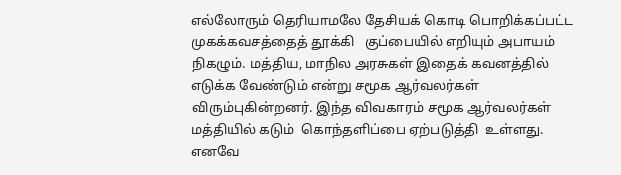எல்லோரும் தெரியாமலே தேசியக் கொடி பொறிக்கப்பட்ட முகக்கவசத்தைத் தூக்கி   குப்பையில் எறியும் அபாயம் நிகழும். மத்திய, மாநில அரசுகள் இதைக் கவனத்தில் எடுக்க வேண்டும் என்று சமூக ஆர்வலர்கள் விரும்புகின்றனர். இந்த விவகாரம் சமூக ஆர்வலர்கள் மத்தியில் கடும்  கொந்தளிப்பை ஏற்படுத்தி  உள்ளது. எனவே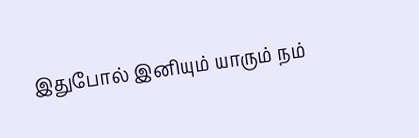இதுபோல் இனியும் யாரும் நம்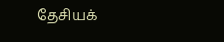தேசியக்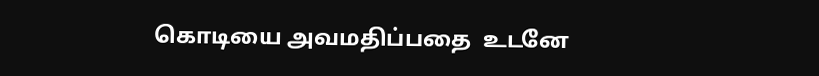கொடியை அவமதிப்பதை  உடனே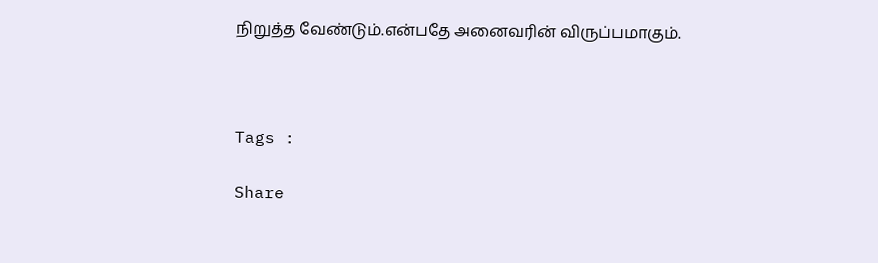நிறுத்த வேண்டும்.என்பதே அனைவரின் விருப்பமாகும்.



Tags :

Share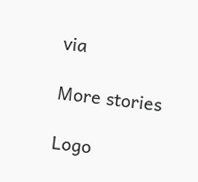via

More stories

Logo